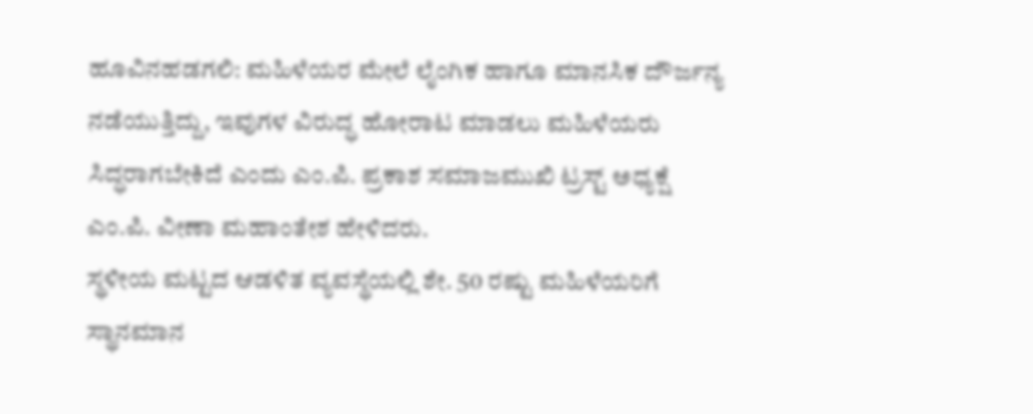ಹೂವಿನಹಡಗಲಿ: ಮಹಿಳೆಯರ ಮೇಲೆ ಲೈಂಗಿಕ ಹಾಗೂ ಮಾನಸಿಕ ದೌರ್ಜನ್ಯ ನಡೆಯುತ್ತಿದ್ದು, ಇವುಗಳ ವಿರುದ್ಧ ಹೋರಾಟ ಮಾಡಲು ಮಹಿಳೆಯರು ಸಿದ್ಧರಾಗಬೇಕಿದೆ ಎಂದು ಎಂ.ಪಿ. ಪ್ರಕಾಶ ಸಮಾಜಮುಖಿ ಟ್ರಸ್ಟ್ ಅಧ್ಯಕ್ಷೆ ಎಂ.ಪಿ. ವೀಣಾ ಮಹಾಂತೇಶ ಹೇಳಿದರು.
ಸ್ಥಳೀಯ ಮಟ್ಟದ ಆಡಳಿತ ವ್ಯವಸ್ಥೆಯಲ್ಲಿ ಶೇ. 50 ರಷ್ಟು ಮಹಿಳೆಯರಿಗೆ ಸ್ಥಾನಮಾನ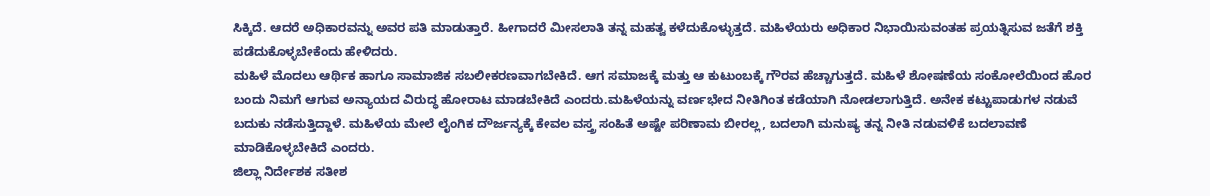ಸಿಕ್ಕಿದೆ. ಆದರೆ ಅಧಿಕಾರವನ್ನು ಅವರ ಪತಿ ಮಾಡುತ್ತಾರೆ. ಹೀಗಾದರೆ ಮೀಸಲಾತಿ ತನ್ನ ಮಹತ್ವ ಕಳೆದುಕೊಳ್ಳುತ್ತದೆ. ಮಹಿಳೆಯರು ಅಧಿಕಾರ ನಿಭಾಯಿಸುವಂತಹ ಪ್ರಯತ್ನಿಸುವ ಜತೆಗೆ ಶಕ್ತಿ ಪಡೆದುಕೊಳ್ಳಬೇಕೆಂದು ಹೇಳಿದರು.
ಮಹಿಳೆ ಮೊದಲು ಆರ್ಥಿಕ ಹಾಗೂ ಸಾಮಾಜಿಕ ಸಬಲೀಕರಣವಾಗಬೇಕಿದೆ. ಆಗ ಸಮಾಜಕ್ಕೆ ಮತ್ತು ಆ ಕುಟುಂಬಕ್ಕೆ ಗೌರವ ಹೆಚ್ಚಾಗುತ್ತದೆ. ಮಹಿಳೆ ಶೋಷಣೆಯ ಸಂಕೋಲೆಯಿಂದ ಹೊರ ಬಂದು ನಿಮಗೆ ಆಗುವ ಅನ್ಯಾಯದ ವಿರುದ್ಧ ಹೋರಾಟ ಮಾಡಬೇಕಿದೆ ಎಂದರು.ಮಹಿಳೆಯನ್ನು ವರ್ಣಭೇದ ನೀತಿಗಿಂತ ಕಡೆಯಾಗಿ ನೋಡಲಾಗುತ್ತಿದೆ. ಅನೇಕ ಕಟ್ಟುಪಾಡುಗಳ ನಡುವೆ ಬದುಕು ನಡೆಸುತ್ತಿದ್ದಾಳೆ. ಮಹಿಳೆಯ ಮೇಲೆ ಲೈಂಗಿಕ ದೌರ್ಜನ್ಯಕ್ಕೆ ಕೇವಲ ವಸ್ತ್ರ ಸಂಹಿತೆ ಅಷ್ಟೇ ಪರಿಣಾಮ ಬೀರಲ್ಲ, ಬದಲಾಗಿ ಮನುಷ್ಯ ತನ್ನ ನೀತಿ ನಡುವಳಿಕೆ ಬದಲಾವಣೆ ಮಾಡಿಕೊಳ್ಳಬೇಕಿದೆ ಎಂದರು.
ಜಿಲ್ಲಾ ನಿರ್ದೇಶಕ ಸತೀಶ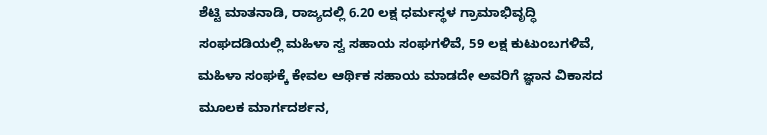ಶೆಟ್ಟಿ ಮಾತನಾಡಿ, ರಾಜ್ಯದಲ್ಲಿ 6.20 ಲಕ್ಷ ಧರ್ಮಸ್ಥಳ ಗ್ರಾಮಾಭಿವೃದ್ಧಿ ಸಂಘದಡಿಯಲ್ಲಿ ಮಹಿಳಾ ಸ್ವ ಸಹಾಯ ಸಂಘಗಳಿವೆ, 59 ಲಕ್ಷ ಕುಟುಂಬಗಳಿವೆ, ಮಹಿಳಾ ಸಂಘಕ್ಕೆ ಕೇವಲ ಆರ್ಥಿಕ ಸಹಾಯ ಮಾಡದೇ ಅವರಿಗೆ ಜ್ಞಾನ ವಿಕಾಸದ ಮೂಲಕ ಮಾರ್ಗದರ್ಶನ,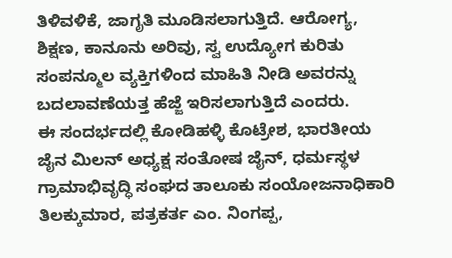ತಿಳಿವಳಿಕೆ, ಜಾಗೃತಿ ಮೂಡಿಸಲಾಗುತ್ತಿದೆ. ಆರೋಗ್ಯ, ಶಿಕ್ಷಣ, ಕಾನೂನು ಅರಿವು, ಸ್ವ ಉದ್ಯೋಗ ಕುರಿತು ಸಂಪನ್ಮೂಲ ವ್ಯಕ್ತಿಗಳಿಂದ ಮಾಹಿತಿ ನೀಡಿ ಅವರನ್ನು ಬದಲಾವಣೆಯತ್ತ ಹೆಜ್ಜೆ ಇರಿಸಲಾಗುತ್ತಿದೆ ಎಂದರು.
ಈ ಸಂದರ್ಭದಲ್ಲಿ ಕೋಡಿಹಳ್ಳಿ ಕೊಟ್ರೇಶ, ಭಾರತೀಯ ಜೈನ ಮಿಲನ್ ಅಧ್ಯಕ್ಷ ಸಂತೋಷ ಜೈನ್, ಧರ್ಮಸ್ಥಳ ಗ್ರಾಮಾಭಿವೃದ್ಧಿ ಸಂಘದ ತಾಲೂಕು ಸಂಯೋಜನಾಧಿಕಾರಿ ತಿಲಕ್ಕುಮಾರ, ಪತ್ರಕರ್ತ ಎಂ. ನಿಂಗಪ್ಪ,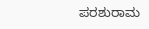ಪರಶುರಾಮ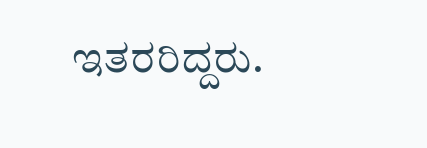ಇತರರಿದ್ದರು.